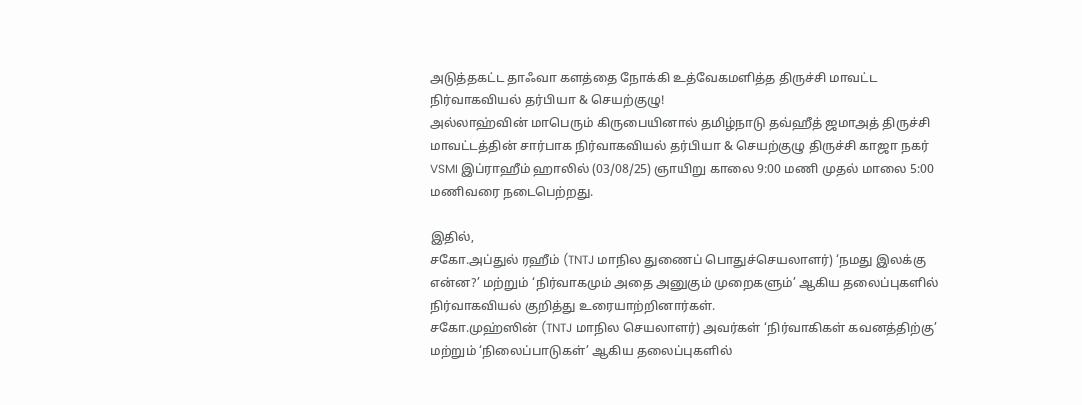அடுத்தகட்ட தாஃவா களத்தை நோக்கி உத்வேகமளித்த திருச்சி மாவட்ட நிர்வாகவியல் தர்பியா & செயற்குழு!
அல்லாஹ்வின் மாபெரும் கிருபையினால் தமிழ்நாடு தவ்ஹீத் ஜமாஅத் திருச்சி மாவட்டத்தின் சார்பாக நிர்வாகவியல் தர்பியா & செயற்குழு திருச்சி காஜா நகர் VSMI இப்ராஹீம் ஹாலில் (03/08/25) ஞாயிறு காலை 9:00 மணி முதல் மாலை 5:00 மணிவரை நடைபெற்றது.

இதில்,
சகோ.அப்துல் ரஹீம் (TNTJ மாநில துணைப் பொதுச்செயலாளர்) ‘நமது இலக்கு என்ன?’ மற்றும் ‘நிர்வாகமும் அதை அனுகும் முறைகளும்’ ஆகிய தலைப்புகளில் நிர்வாகவியல் குறித்து உரையாற்றினார்கள்.
சகோ.முஹ்ஸின் (TNTJ மாநில செயலாளர்) அவர்கள் ‘நிர்வாகிகள் கவனத்திற்கு’ மற்றும் ‘நிலைப்பாடுகள்’ ஆகிய தலைப்புகளில்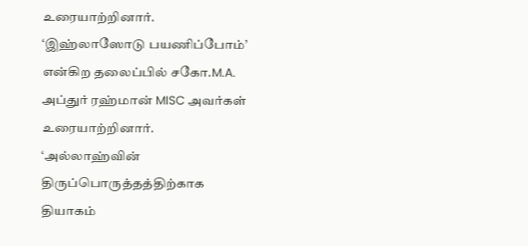உரையாற்றினார்.
‘இஹ்லாஸோடு பயணிப்போம்’ என்கிற தலைப்பில் சகோ.M.A. அப்துர் ரஹ்மான் MISC அவர்கள் உரையாற்றினார்.
‘அல்லாஹ்வின் திருப்பொருத்தத்திற்காக தியாகம்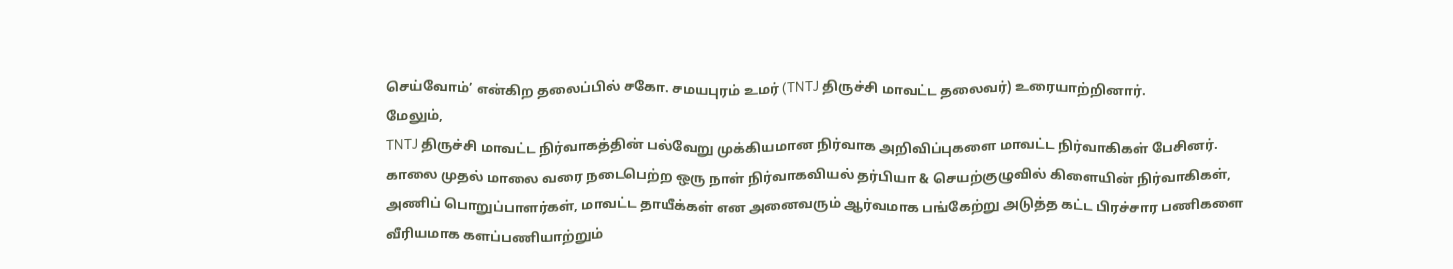செய்வோம்’ என்கிற தலைப்பில் சகோ. சமயபுரம் உமர் (TNTJ திருச்சி மாவட்ட தலைவர்) உரையாற்றினார்.
மேலும்,
TNTJ திருச்சி மாவட்ட நிர்வாகத்தின் பல்வேறு முக்கியமான நிர்வாக அறிவிப்புகளை மாவட்ட நிர்வாகிகள் பேசினர்.
காலை முதல் மாலை வரை நடைபெற்ற ஒரு நாள் நிர்வாகவியல் தர்பியா & செயற்குழுவில் கிளையின் நிர்வாகிகள், அணிப் பொறுப்பாளர்கள், மாவட்ட தாயீக்கள் என அனைவரும் ஆர்வமாக பங்கேற்று அடுத்த கட்ட பிரச்சார பணிகளை வீரியமாக களப்பணியாற்றும்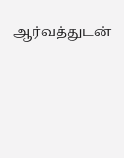ஆர்வத்துடன்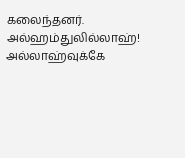கலைந்தனர்.
அல்ஹம்துலில்லாஹ்!
அல்லாஹ்வுக்கே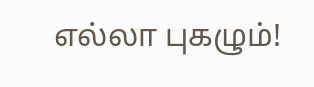எல்லா புகழும்!